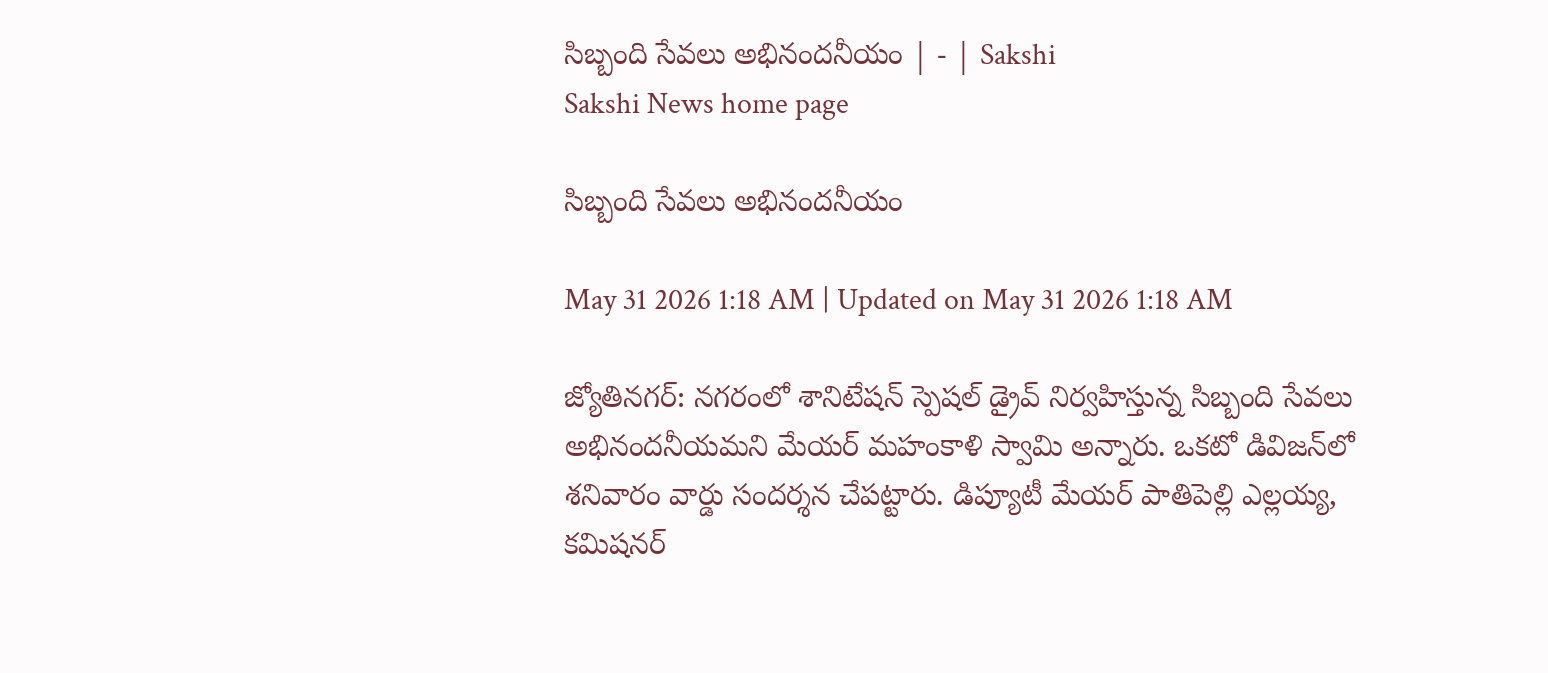సిబ్బంది సేవలు అభినందనీయం | - | Sakshi
Sakshi News home page

సిబ్బంది సేవలు అభినందనీయం

May 31 2026 1:18 AM | Updated on May 31 2026 1:18 AM

జ్యోతినగర్‌: నగరంలో శానిటేషన్‌ స్పెషల్‌ డ్రైవ్‌ నిర్వహిస్తున్న సిబ్బంది సేవలు అభినందనీయమని మేయర్‌ మహంకాళి స్వామి అన్నారు. ఒకటో డివిజన్‌లో శనివారం వార్డు సందర్శన చేపట్టారు. డిప్యూటీ మేయర్‌ పాతిపెల్లి ఎల్లయ్య, కమిషనర్‌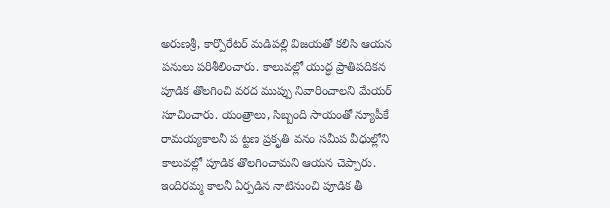అరుణశ్రీ, కార్పొరేటర్‌ మడిపల్లి విజయతో కలిసి ఆయన పనులు పరిశీలించారు. కాలువల్లో యుద్ధ ప్రాతిపదికన పూడిక తొలగించి వరద ముప్పు నివారించాలని మేయర్‌ సూచించారు. యంత్రాలు, సిబ్బంది సాయంతో న్యూపీకే రామయ్యకాలనీ ప ట్టణ ప్రకృతి వనం సమీప వీధుల్లోని కాలువల్లో పూడిక తొలగించామని ఆయన చెప్పారు. ఇందిరమ్మ కాలనీ ఏర్పడిన నాటినుంచి పూడిక తీ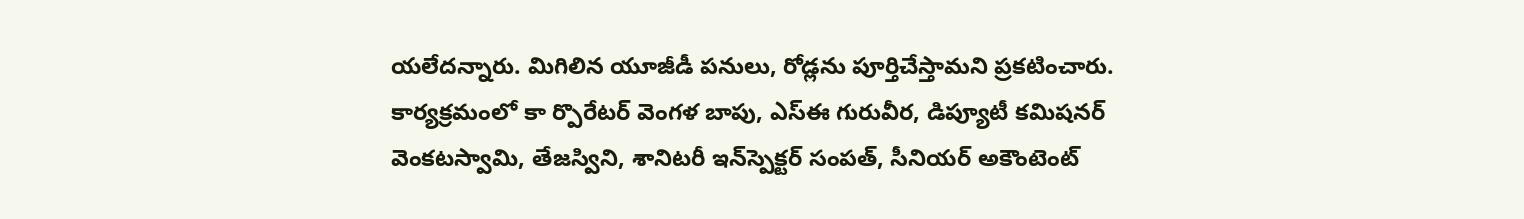యలేదన్నారు. మిగిలిన యూజీడీ పనులు, రోడ్లను పూర్తిచేస్తామని ప్రకటించారు. కార్యక్రమంలో కా ర్పొరేటర్‌ వెంగళ బాపు, ఎస్‌ఈ గురువీర, డిప్యూటీ కమిషనర్‌ వెంకటస్వామి, తేజస్విని, శానిటరీ ఇన్‌స్పెక్టర్‌ సంపత్‌, సీనియర్‌ అకౌంటెంట్‌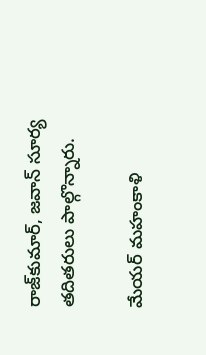రాజ్‌కుమార్‌, జవాన్‌ సూర్య తదితరులు పాల్గొన్నారు.

మేయర్‌ మహంకాళి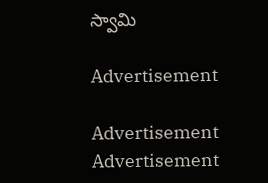స్వామి

Advertisement

Advertisement
Advertisement